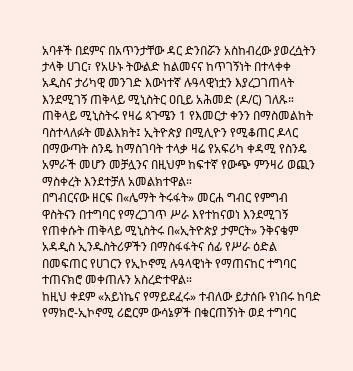አባቶች በደምና በአጥንታቸው ዳር ድንበሯን አስከብረው ያወረሷትን ታላቅ ሀገር፣ የአሁኑ ትውልድ ከልመናና ከጥገኝነት በተላቀቀ አዲስና ታሪካዊ መንገድ እውነተኛ ሉዓላዊነቷን እያረጋገጠላት እንደሚገኝ ጠቅላይ ሚኒስትር ዐቢይ አሕመድ (ዶ/ር) ገለጹ።
ጠቅላይ ሚኒስትሩ የዛሬ ጳጉሜን 1 የእመርታ ቀንን በማስመልከት ባስተላለፉት መልእክት፤ ኢትዮጵያ በሚሊዮን የሚቆጠር ዶላር በማውጣት ስንዴ ከማስገባት ተላቃ ዛሬ የአፍሪካ ቀዳሚ የስንዴ አምራች መሆን መቻሏንና በዚህም ከፍተኛ የውጭ ምንዛሪ ወጪን ማስቀረት እንደተቻለ አመልክተዋል።
በግብርናው ዘርፍ በ«ሌማት ትሩፋት» መርሐ ግብር የምግብ ዋስትናን በተግባር የማረጋገጥ ሥራ እየተከናወነ እንደሚገኝ የጠቀሱት ጠቅላይ ሚኒስትሩ በ«ኢትዮጵያ ታምርት» ንቅናቄም አዳዲስ ኢንዱስትሪዎችን በማስፋፋትና ሰፊ የሥራ ዕድል በመፍጠር የሀገርን የኢኮኖሚ ሉዓላዊነት የማጠናከር ተግባር ተጠናክሮ መቀጠሉን አስረድተዋል።
ከዚህ ቀደም «አይነኬና የማይደፈሩ» ተብለው ይታሰቡ የነበሩ ከባድ የማክሮ-ኢኮኖሚ ሪፎርም ውሳኔዎች በቁርጠኝነት ወደ ተግባር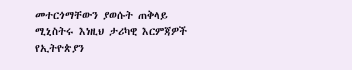መተርጎማቸውን ያወሱት ጠቅላይ ሚኒስትሩ እነዚህ ታሪካዊ እርምጃዎች የኢትዮጵያን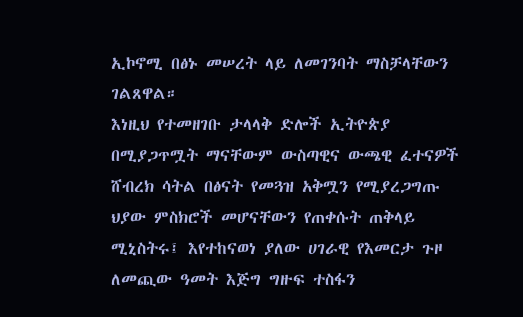ኢኮኖሚ በፅኑ መሠረት ላይ ለመገንባት ማስቻላቸውን ገልጸዋል።
እነዚህ የተመዘገቡ ታላላቅ ድሎች ኢትዮጵያ በሚያጋጥሟት ማናቸውም ውስጣዊና ውጫዊ ፈተናዎች ሸብረክ ሳትል በፅናት የመጓዝ አቅሟን የሚያረጋግጡ ህያው ምስክሮች መሆናቸውን የጠቀሱት ጠቅላይ ሚኒስትሩ፤ እየተከናወነ ያለው ሀገራዊ የእመርታ ጉዞ ለመጪው ዓመት እጅግ ግዙፍ ተስፋን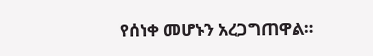የሰነቀ መሆኑን አረጋግጠዋል።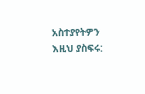አስተያየትዎን እዚህ ያስፍሩ: